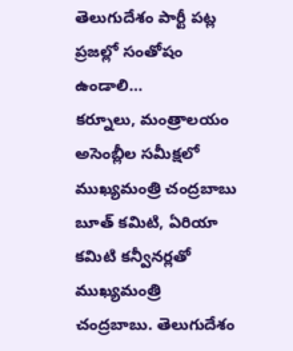తెలుగుదేశం పార్టీ పట్ల ప్రజల్లో సంతోషం ఉండాలి…
కర్నూలు, మంత్రాలయం అసెంబ్లీల సమీక్షలో ముఖ్యమంత్రి చంద్రబాబు
బూత్ కమిటి, ఏరియా కమిటి కన్వీనర్లతో ముఖ్యమంత్రి చంద్రబాబు. తెలుగుదేశం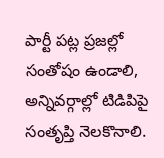పార్టీ పట్ల ప్రజల్లో సంతోషం ఉండాలి, అన్నివర్గాల్లో టిడిపిపై సంతృప్తి నెలకొనాలి.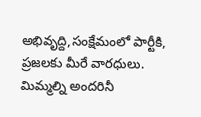అభివృద్ది,సంక్షేమంలో పార్టీకి, ప్రజలకు మీరే వారధులు. మిమ్మల్ని అందరినీ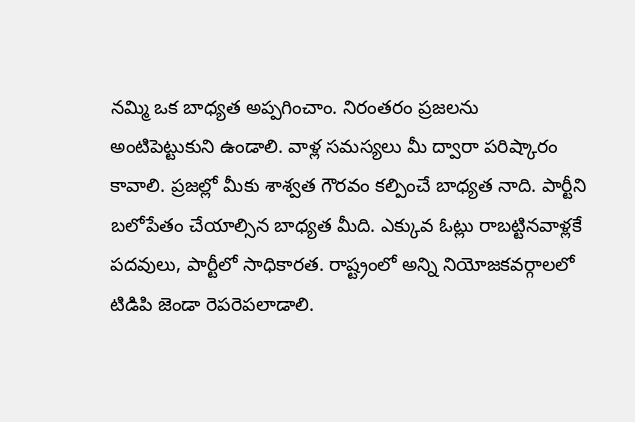నమ్మి ఒక బాధ్యత అప్పగించాం. నిరంతరం ప్రజలను అంటిపెట్టుకుని ఉండాలి. వాళ్ల సమస్యలు మీ ద్వారా పరిష్కారం కావాలి. ప్రజల్లో మీకు శాశ్వత గౌరవం కల్పించే బాధ్యత నాది. పార్టీని బలోపేతం చేయాల్సిన బాధ్యత మీది. ఎక్కువ ఓట్లు రాబట్టినవాళ్లకే పదవులు, పార్టీలో సాధికారత. రాష్ట్రంలో అన్ని నియోజకవర్గాలలో టిడిపి జెండా రెపరెపలాడాలి.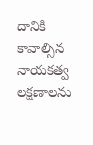దానికి కావాల్సిన నాయకత్వ లక్షణాలను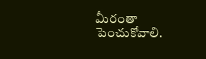మీరంతా పెంచుకోవాలి.